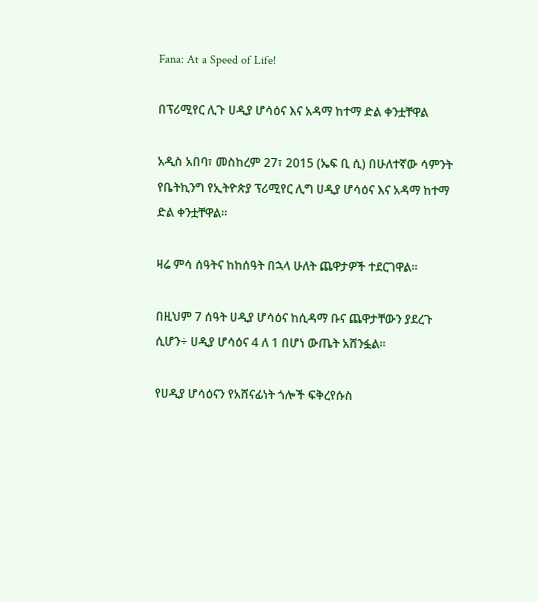Fana: At a Speed of Life!

በፕሪሚየር ሊጉ ሀዲያ ሆሳዕና እና አዳማ ከተማ ድል ቀንቷቸዋል

አዲስ አበባ፣ መስከረም 27፣ 2015 (ኤፍ ቢ ሲ) በሁለተኛው ሳምንት የቤትኪንግ የኢትዮጵያ ፕሪሚየር ሊግ ሀዲያ ሆሳዕና እና አዳማ ከተማ ድል ቀንቷቸዋል፡፡

ዛሬ ምሳ ሰዓትና ከከሰዓት በኋላ ሁለት ጨዋታዎች ተደርገዋል፡፡

በዚህም 7 ሰዓት ሀዲያ ሆሳዕና ከሲዳማ ቡና ጨዋታቸውን ያደረጉ ሲሆን÷ ሀዲያ ሆሳዕና 4 ለ 1 በሆነ ውጤት አሸንፏል፡፡

የሀዲያ ሆሳዕናን የአሸናፊነት ጎሎች ፍቅረየሱስ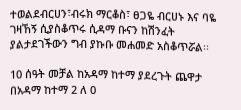ተወልደብርሀን፣ብሩክ ማርቆስ፣ ፀጋዬ ብርሀኑ እና ባዬ ገዛኸኝ ሲያስቆጥሩ ሲዳማ ቡናን ከሽንፈት ያልታደገችውን ግብ ያኩቡ መሐመድ አስቆጥሯል፡፡

10 ሰዓት መቻል ከአዳማ ከተማ ያደረጉት ጨዋታ በአዳማ ከተማ 2 ለ 0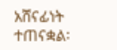አሸናፊነት ተጠናቋል፡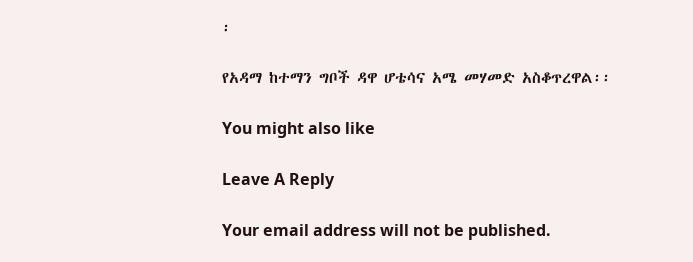፡

የአዳማ ከተማን ግቦች ዳዋ ሆቴሳና አሜ መሃመድ አስቆጥረዋል፡፡

You might also like

Leave A Reply

Your email address will not be published.